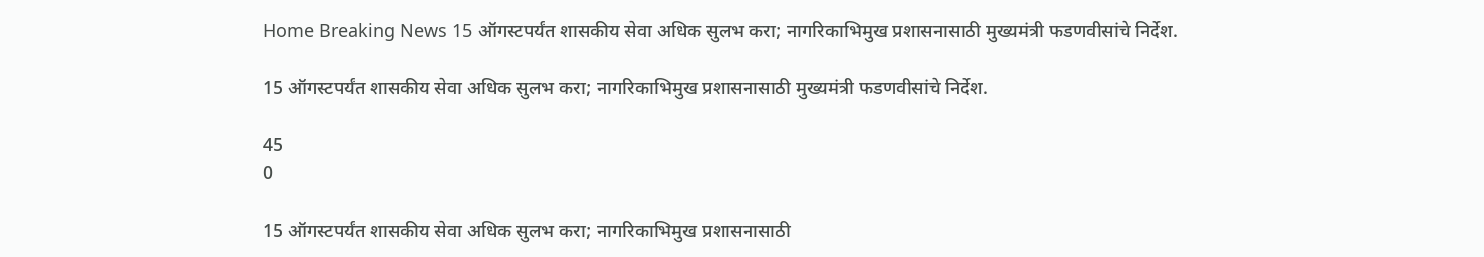Home Breaking News 15 ऑगस्टपर्यंत शासकीय सेवा अधिक सुलभ करा; नागरिकाभिमुख प्रशासनासाठी मुख्यमंत्री फडणवीसांचे निर्देश.

15 ऑगस्टपर्यंत शासकीय सेवा अधिक सुलभ करा; नागरिकाभिमुख प्रशासनासाठी मुख्यमंत्री फडणवीसांचे निर्देश.

45
0

15 ऑगस्टपर्यंत शासकीय सेवा अधिक सुलभ करा; नागरिकाभिमुख प्रशासनासाठी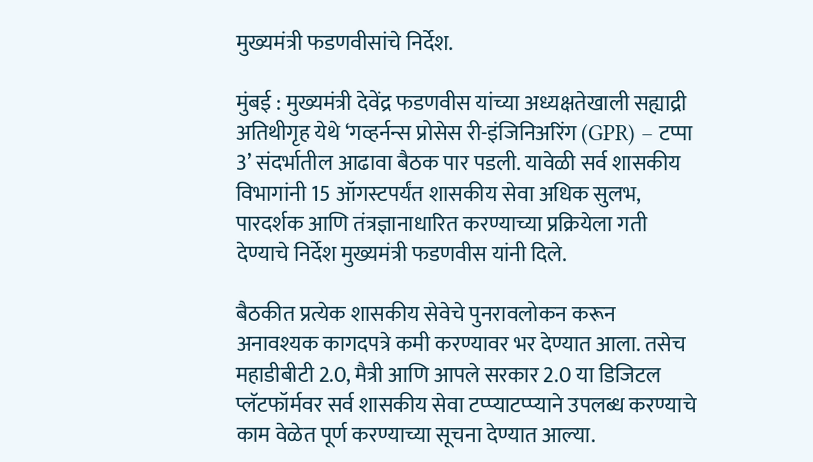मुख्यमंत्री फडणवीसांचे निर्देश.

मुंबई : मुख्यमंत्री देवेंद्र फडणवीस यांच्या अध्यक्षतेखाली सह्याद्री अतिथीगृह येथे ‘गव्हर्नन्स प्रोसेस री-इंजिनिअरिंग (GPR) – टप्पा 3’ संदर्भातील आढावा बैठक पार पडली. यावेळी सर्व शासकीय विभागांनी 15 ऑगस्टपर्यंत शासकीय सेवा अधिक सुलभ, पारदर्शक आणि तंत्रज्ञानाधारित करण्याच्या प्रक्रियेला गती देण्याचे निर्देश मुख्यमंत्री फडणवीस यांनी दिले.

बैठकीत प्रत्येक शासकीय सेवेचे पुनरावलोकन करून अनावश्यक कागदपत्रे कमी करण्यावर भर देण्यात आला. तसेच महाडीबीटी 2.0, मैत्री आणि आपले सरकार 2.0 या डिजिटल प्लॅटफॉर्मवर सर्व शासकीय सेवा टप्प्याटप्प्याने उपलब्ध करण्याचे काम वेळेत पूर्ण करण्याच्या सूचना देण्यात आल्या.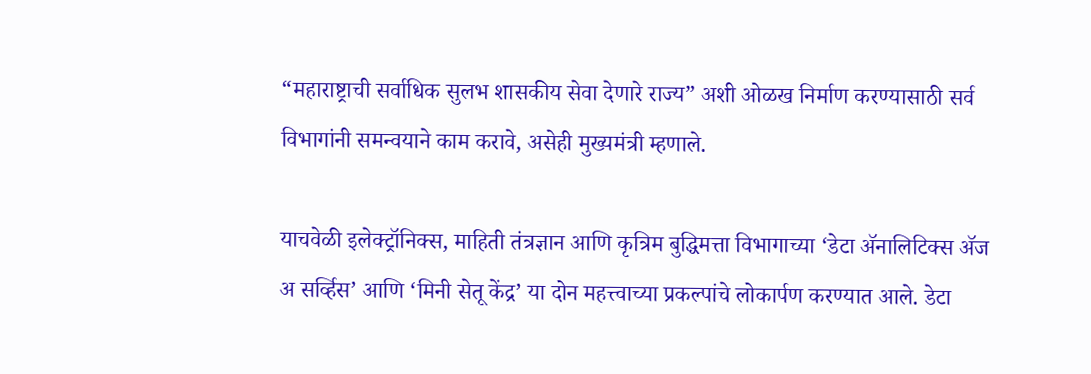“महाराष्ट्राची सर्वाधिक सुलभ शासकीय सेवा देणारे राज्य” अशी ओळख निर्माण करण्यासाठी सर्व विभागांनी समन्वयाने काम करावे, असेही मुख्यमंत्री म्हणाले.

याचवेळी इलेक्ट्रॉनिक्स, माहिती तंत्रज्ञान आणि कृत्रिम बुद्धिमत्ता विभागाच्या ‘डेटा ॲनालिटिक्स ॲज अ सर्व्हिस’ आणि ‘मिनी सेतू केंद्र’ या दोन महत्त्वाच्या प्रकल्पांचे लोकार्पण करण्यात आले. डेटा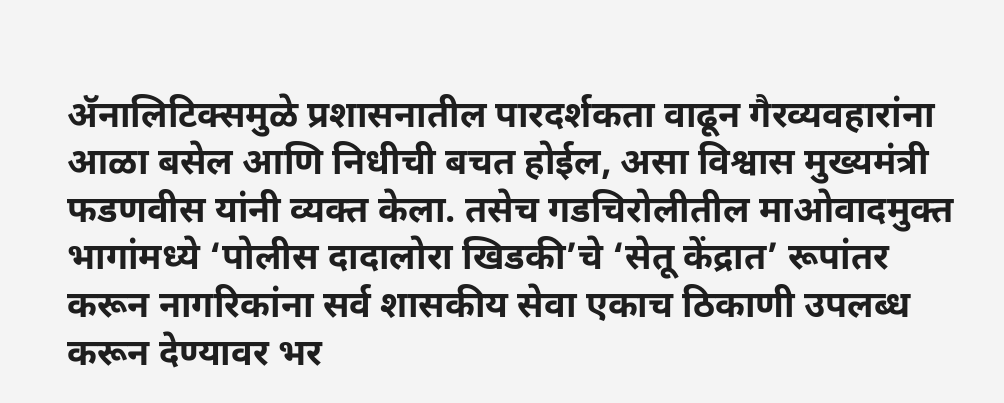ॲनालिटिक्समुळे प्रशासनातील पारदर्शकता वाढून गैरव्यवहारांना आळा बसेल आणि निधीची बचत होईल, असा विश्वास मुख्यमंत्री फडणवीस यांनी व्यक्त केला. तसेच गडचिरोलीतील माओवादमुक्त भागांमध्ये ‘पोलीस दादालोरा खिडकी’चे ‘सेतू केंद्रात’ रूपांतर करून नागरिकांना सर्व शासकीय सेवा एकाच ठिकाणी उपलब्ध करून देण्यावर भर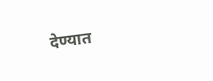देण्यात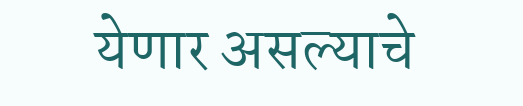येणार असल्याचे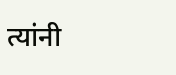त्यांनी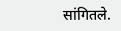सांगितले.